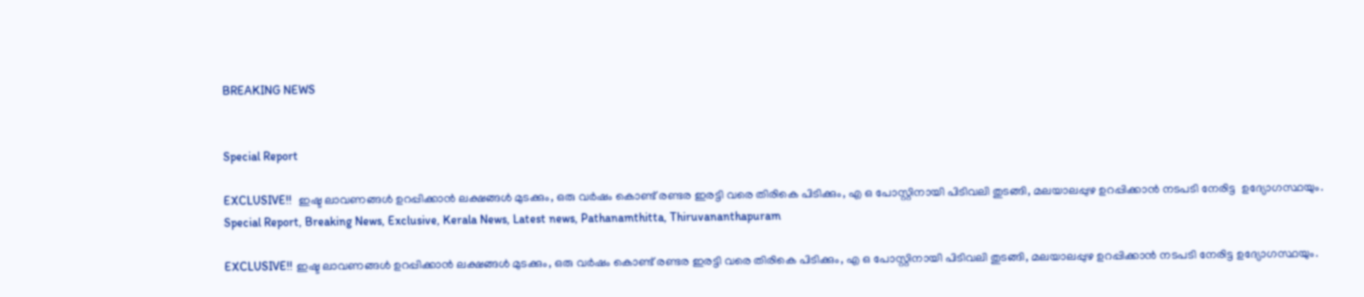BREAKING NEWS


Special Report

EXCLUSIVE!!  ഇഷ്ട ലാവണങ്ങൾ ഉറപ്പിക്കാൻ ലക്ഷങ്ങൾ മുടക്കും, ഒരു വർഷം കൊണ്ട് രണ്ടര ഇരട്ടി വരെ തിരികെ പിടിക്കും, എ ഒ പോസ്റ്റിനായി പിടിവലി തുടങ്ങി, മലയാലപ്പുഴ ഉറപ്പിക്കാൻ നടപടി നേരിട്ട  ഉദ്യോഗസ്ഥയും.
Special Report, Breaking News, Exclusive, Kerala News, Latest news, Pathanamthitta, Thiruvananthapuram

EXCLUSIVE!! ഇഷ്ട ലാവണങ്ങൾ ഉറപ്പിക്കാൻ ലക്ഷങ്ങൾ മുടക്കും, ഒരു വർഷം കൊണ്ട് രണ്ടര ഇരട്ടി വരെ തിരികെ പിടിക്കും, എ ഒ പോസ്റ്റിനായി പിടിവലി തുടങ്ങി, മലയാലപ്പുഴ ഉറപ്പിക്കാൻ നടപടി നേരിട്ട ഉദ്യോഗസ്ഥയും.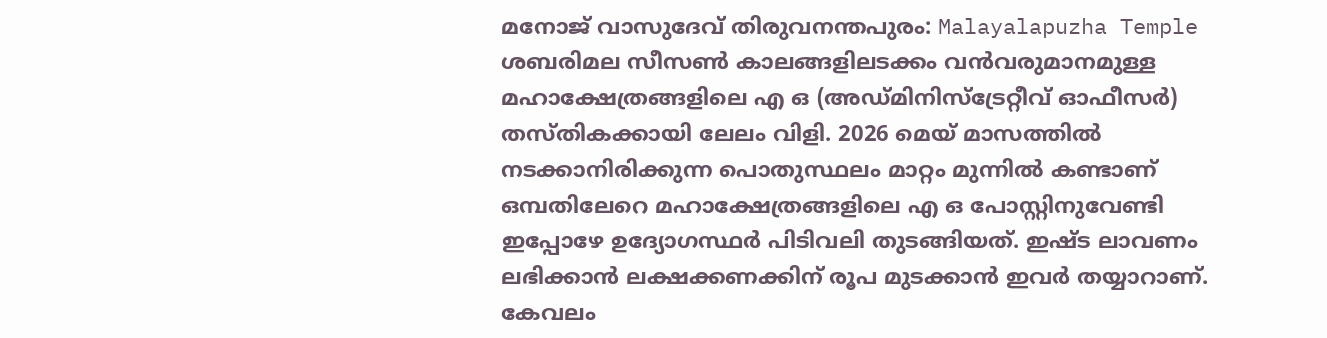മനോജ്‌ വാസുദേവ് തിരുവനന്തപുരം: Malayalapuzha Temple ശബരിമല സീസൺ കാലങ്ങളിലടക്കം വൻവരുമാനമുള്ള മഹാക്ഷേത്രങ്ങളിലെ എ ഒ (അഡ്മിനിസ്ട്രേറ്റീവ് ഓഫീസർ) തസ്തികക്കായി ലേലം വിളി. 2026 മെയ് മാസത്തിൽ നടക്കാനിരിക്കുന്ന പൊതുസ്ഥലം മാറ്റം മുന്നിൽ കണ്ടാണ് ഒമ്പതിലേറെ മഹാക്ഷേത്രങ്ങളിലെ എ ഒ പോസ്റ്റിനുവേണ്ടി ഇപ്പോഴേ ഉദ്യോഗസ്ഥർ പിടിവലി തുടങ്ങിയത്. ഇഷ്ട ലാവണം ലഭിക്കാൻ ലക്ഷക്കണക്കിന് രൂപ മുടക്കാൻ ഇവർ തയ്യാറാണ്. കേവലം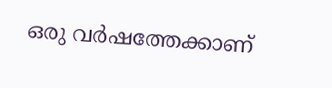ഒരു വർഷത്തേക്കാണ്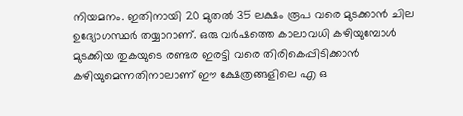നിയമനം. ഇതിനായി 20 മുതൽ 35 ലക്ഷം രൂപ വരെ മുടക്കാൻ ചില ഉദ്യോഗസ്ഥർ തയ്യാറാണ്. ഒരു വർഷത്തെ കാലാവധി കഴിയുമ്പോൾ മുടക്കിയ തുകയുടെ രണ്ടര ഇരട്ടി വരെ തിരികെപ്പിടിക്കാൻ കഴിയുമെന്നതിനാലാണ് ഈ ക്ഷേത്രങ്ങളിലെ എ ഒ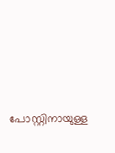പോസ്റ്റിനായുള്ള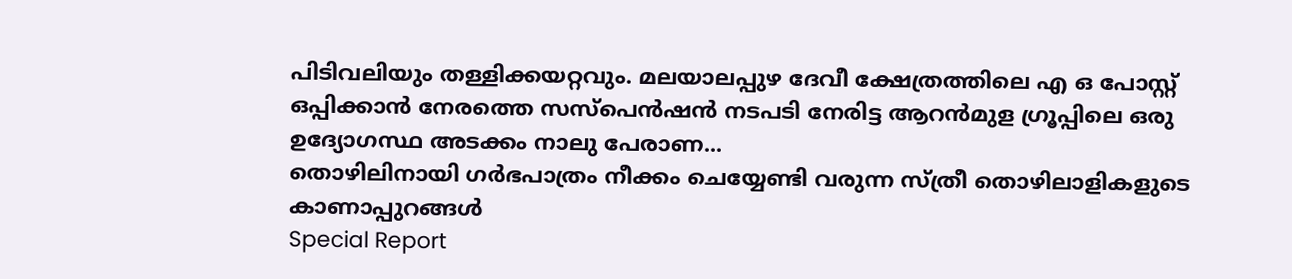പിടിവലിയും തള്ളിക്കയറ്റവും. മലയാലപ്പുഴ ദേവീ ക്ഷേത്രത്തിലെ എ ഒ പോസ്റ്റ് ഒപ്പിക്കാൻ നേരത്തെ സസ്പെൻഷൻ നടപടി നേരിട്ട ആറൻമുള ഗ്രൂപ്പിലെ ഒരു ഉദ്യോഗസ്ഥ അടക്കം നാലു പേരാണ...
തൊഴിലിനായി ഗർഭപാത്രം നീക്കം ചെയ്യേണ്ടി വരുന്ന സ്ത്രീ തൊഴിലാളികളുടെ കാണാപ്പുറങ്ങൾ
Special Report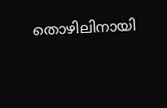തൊഴിലിനായി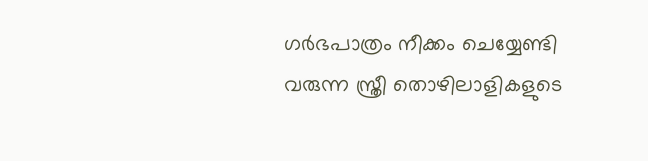ഗർഭപാത്രം നീക്കം ചെയ്യേണ്ടി വരുന്ന സ്ത്രീ തൊഴിലാളികളുടെ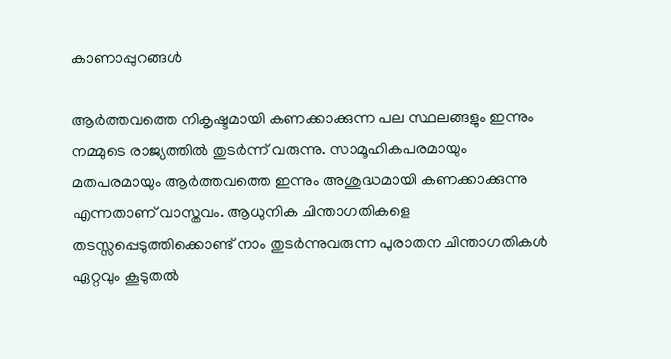കാണാപ്പുറങ്ങൾ

ആർത്തവത്തെ നികൃഷ്ടമായി കണക്കാക്കുന്ന പല സ്ഥലങ്ങളും ഇന്നും നമ്മുടെ രാജ്യത്തിൽ തുടർന്ന് വരുന്നു. സാമൂഹികപരമായും മതപരമായും ആർത്തവത്തെ ഇന്നും അശുദ്ധമായി കണക്കാക്കുന്നു എന്നതാണ് വാസ്തവം. ആധുനിക ചിന്താഗതികളെ തടസ്സപ്പെടുത്തിക്കൊണ്ട് നാം തുടർന്നുവരുന്ന പുരാതന ചിന്താഗതികൾ ഏറ്റവും കൂടുതൽ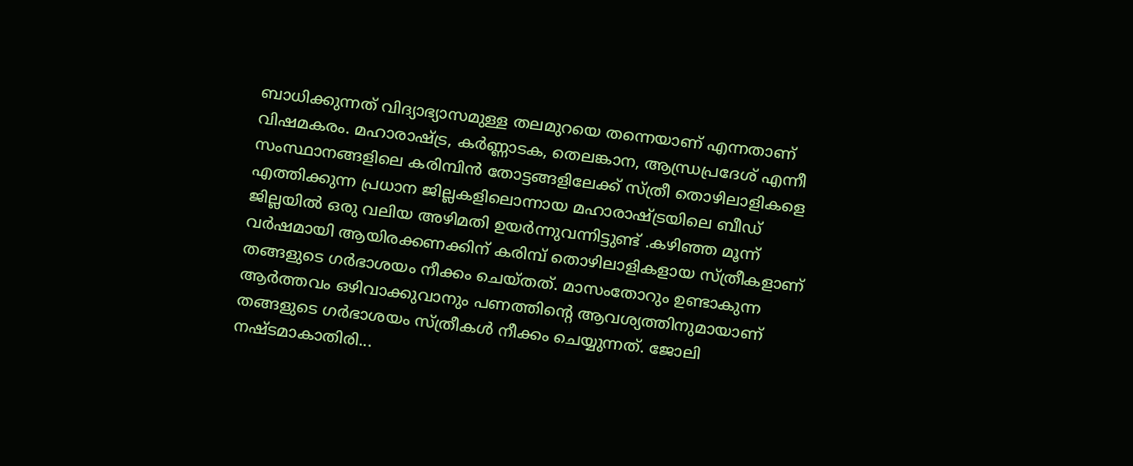ബാധിക്കുന്നത് വിദ്യാഭ്യാസമുള്ള തലമുറയെ തന്നെയാണ് എന്നതാണ് വിഷമകരം. മഹാരാഷ്ട്ര, കർണ്ണാടക, തെലങ്കാന, ആന്ധ്രപ്രദേശ് എന്നീ സംസ്ഥാനങ്ങളിലെ കരിമ്പിൻ തോട്ടങ്ങളിലേക്ക് സ്ത്രീ തൊഴിലാളികളെ എത്തിക്കുന്ന പ്രധാന ജില്ലകളിലൊന്നായ മഹാരാഷ്ട്രയിലെ ബീഡ് ജില്ലയിൽ ഒരു വലിയ അഴിമതി ഉയർന്നുവന്നിട്ടുണ്ട് .കഴിഞ്ഞ മൂന്ന് വർഷമായി ആയിരക്കണക്കിന് കരിമ്പ് തൊഴിലാളികളായ സ്ത്രീകളാണ് തങ്ങളുടെ ഗർഭാശയം നീക്കം ചെയ്തത്. മാസംതോറും ഉണ്ടാകുന്ന ആർത്തവം ഒഴിവാക്കുവാനും പണത്തിന്റെ ആവശ്യത്തിനുമായാണ് തങ്ങളുടെ ഗർഭാശയം സ്ത്രീകൾ നീക്കം ചെയ്യുന്നത്. ജോലി നഷ്ടമാകാതിരി...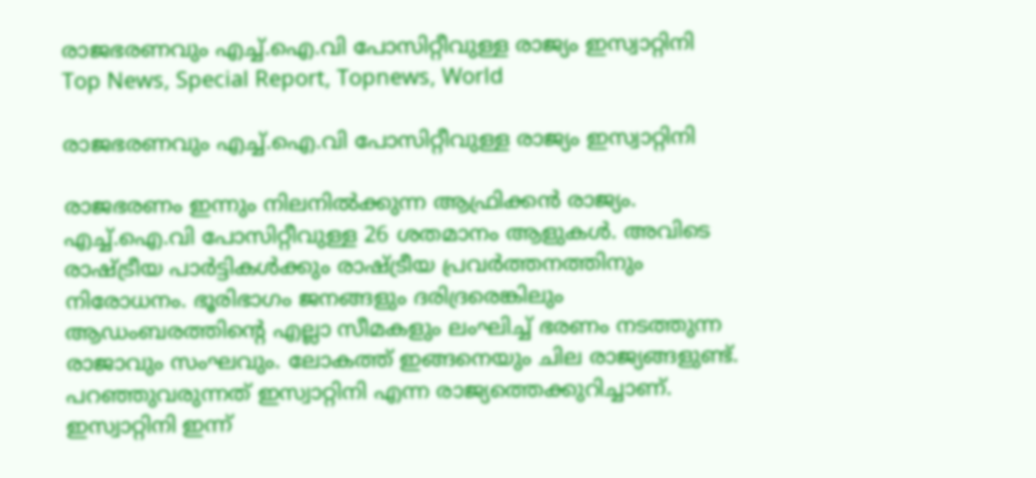രാജഭരണവും എച്ച്.ഐ.വി പോസിറ്റീവുള്ള രാജ്യം ഇസ്വാറ്റിനി
Top News, Special Report, Topnews, World

രാജഭരണവും എച്ച്.ഐ.വി പോസിറ്റീവുള്ള രാജ്യം ഇസ്വാറ്റിനി

രാജഭരണം ഇന്നും നിലനില്‍ക്കുന്ന ആഫ്രിക്കന്‍ രാജ്യം. എച്ച്.ഐ.വി പോസിറ്റീവുള്ള 26 ശതമാനം ആളുകള്‍. അവിടെ രാഷ്ട്രീയ പാര്‍ട്ടികള്‍ക്കും രാഷ്ട്രീയ പ്രവര്‍ത്തനത്തിനും നിരോധനം. ഭൂരിഭാഗം ജനങ്ങളും ദരിദ്രരെങ്കിലും ആഡംബരത്തിന്റെ എല്ലാ സീമകളും ലംഘിച്ച് ഭരണം നടത്തുന്ന രാജാവും സംഘവും. ലോകത്ത് ഇങ്ങനെയും ചില രാജ്യങ്ങളുണ്ട്. പറഞ്ഞുവരുന്നത് ഇസ്വാറ്റിനി എന്ന രാജ്യത്തെക്കുറിച്ചാണ്. ഇസ്വാറ്റിനി ഇന്ന്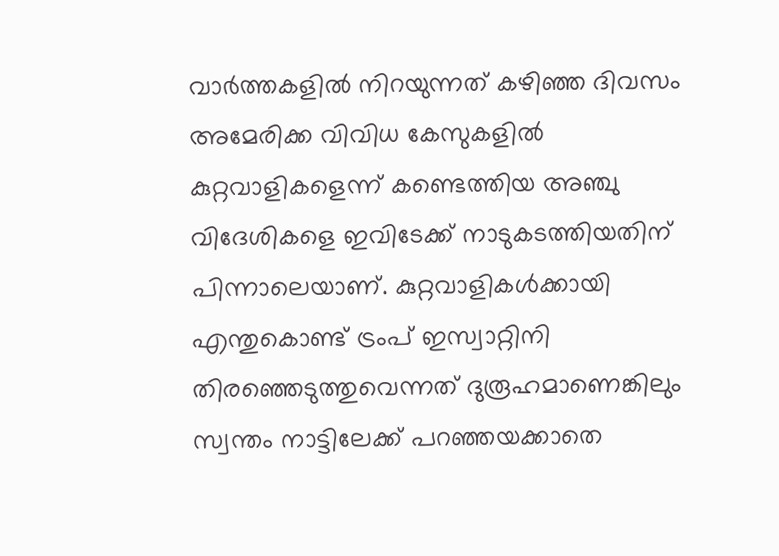വാര്‍ത്തകളില്‍ നിറയുന്നത് കഴിഞ്ഞ ദിവസം അമേരിക്ക വിവിധ കേസുകളില്‍ കുറ്റവാളികളെന്ന് കണ്ടെത്തിയ അഞ്ചു വിദേശികളെ ഇവിടേക്ക് നാടുകടത്തിയതിന് പിന്നാലെയാണ്. കുറ്റവാളികള്‍ക്കായി എന്തുകൊണ്ട് ട്രംപ് ഇസ്വാറ്റിനി തിരഞ്ഞെടുത്തുവെന്നത് ദുരൂഹമാണെങ്കിലും സ്വന്തം നാട്ടിലേക്ക് പറഞ്ഞയക്കാതെ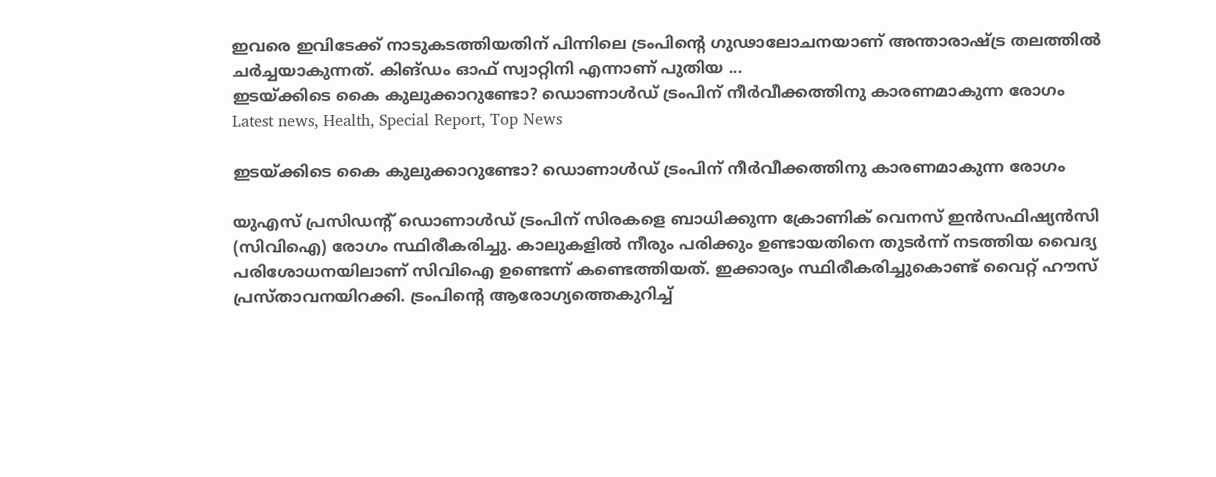ഇവരെ ഇവിടേക്ക് നാടുകടത്തിയതിന് പിന്നിലെ ട്രംപിന്റെ ഗുഢാലോചനയാണ് അന്താരാഷ്ട്ര തലത്തില്‍ ചര്‍ച്ചയാകുന്നത്. കിങ്ഡം ഓഫ് സ്വാറ്റിനി എന്നാണ് പുതിയ ...
ഇടയ്ക്കിടെ കൈ കുലുക്കാറുണ്ടോ? ഡൊണാള്‍ഡ് ട്രംപിന് നീര്‍വീക്കത്തിനു കാരണമാകുന്ന രോഗം
Latest news, Health, Special Report, Top News

ഇടയ്ക്കിടെ കൈ കുലുക്കാറുണ്ടോ? ഡൊണാള്‍ഡ് ട്രംപിന് നീര്‍വീക്കത്തിനു കാരണമാകുന്ന രോഗം

യുഎസ് പ്രസിഡന്റ് ഡൊണാള്‍ഡ് ട്രംപിന് സിരകളെ ബാധിക്കുന്ന ക്രോണിക് വെനസ് ഇന്‍സഫിഷ്യന്‍സി (സിവിഐ) രോഗം സ്ഥിരീകരിച്ചു. കാലുകളില്‍ നീരും പരിക്കും ഉണ്ടായതിനെ തുടര്‍ന്ന് നടത്തിയ വൈദ്യ പരിശോധനയിലാണ് സിവിഐ ഉണ്ടെന്ന് കണ്ടെത്തിയത്. ഇക്കാര്യം സ്ഥിരീകരിച്ചുകൊണ്ട് വൈറ്റ് ഹൗസ് പ്രസ്താവനയിറക്കി. ട്രംപിന്റെ ആരോഗ്യത്തെകുറിച്ച്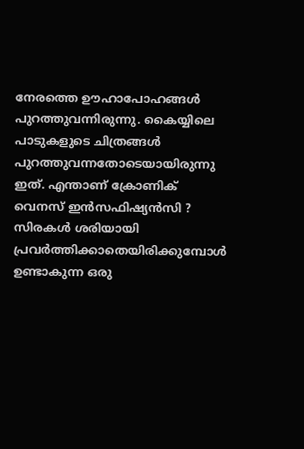നേരത്തെ ഊഹാപോഹങ്ങള്‍ പുറത്തുവന്നിരുന്നു. കൈയ്യിലെ പാടുകളുടെ ചിത്രങ്ങള്‍ പുറത്തുവന്നതോടെയായിരുന്നു ഇത്. എന്താണ് ക്രോണിക് വെനസ് ഇന്‍സഫിഷ്യന്‍സി ? സിരകള്‍ ശരിയായി പ്രവര്‍ത്തിക്കാതെയിരിക്കുമ്പോള്‍ ഉണ്ടാകുന്ന ഒരു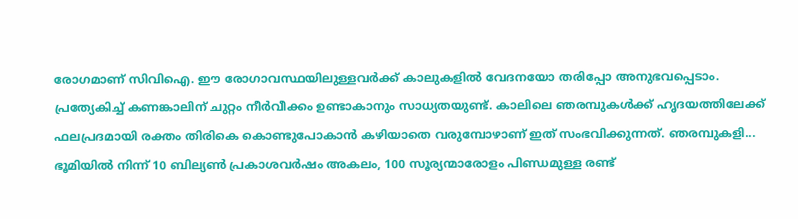രോഗമാണ് സിവിഐ. ഈ രോഗാവസ്ഥയിലുള്ളവര്‍ക്ക് കാലുകളില്‍ വേദനയോ തരിപ്പോ അനുഭവപ്പെടാം. പ്രത്യേകിച്ച് കണങ്കാലിന് ചുറ്റം നീര്‍വീക്കം ഉണ്ടാകാനും സാധ്യതയുണ്ട്. കാലിലെ ഞരമ്പുകള്‍ക്ക് ഹൃദയത്തിലേക്ക് ഫലപ്രദമായി രക്തം തിരികെ കൊണ്ടുപോകാന്‍ കഴിയാതെ വരുമ്പോഴാണ് ഇത് സംഭവിക്കുന്നത്. ഞരമ്പുകളി...
ഭൂമിയിൽ നിന്ന് 10 ബില്യൺ പ്രകാശവർഷം അകലം, 100 സൂര്യന്മാരോളം പിണ്ഡമുള്ള രണ്ട്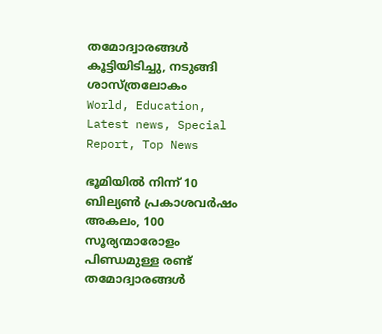തമോദ്വാരങ്ങൾ കൂട്ടിയിടിച്ചു, നടുങ്ങി ശാസ്ത്രലോകം
World, Education, Latest news, Special Report, Top News

ഭൂമിയിൽ നിന്ന് 10 ബില്യൺ പ്രകാശവർഷം അകലം, 100 സൂര്യന്മാരോളം പിണ്ഡമുള്ള രണ്ട് തമോദ്വാരങ്ങൾ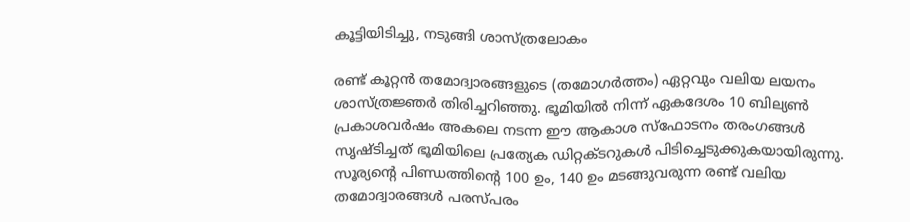കൂട്ടിയിടിച്ചു, നടുങ്ങി ശാസ്ത്രലോകം

രണ്ട് കൂറ്റൻ തമോദ്വാരങ്ങളുടെ (തമോഗര്‍ത്തം) ഏറ്റവും വലിയ ലയനം ശാസ്ത്രജ്ഞർ തിരിച്ചറിഞ്ഞു. ഭൂമിയിൽ നിന്ന് ഏകദേശം 10 ബില്യൺ പ്രകാശവർഷം അകലെ നടന്ന ഈ ആകാശ സ്‍ഫോടനം തരംഗങ്ങൾ സൃഷ്‍ടിച്ചത് ഭൂമിയിലെ പ്രത്യേക ഡിറ്റക്‌ടറുകൾ പിടിച്ചെടുക്കുകയായിരുന്നു. സൂര്യന്‍റെ പിണ്ഡത്തിന്‍റെ 100 ഉം, 140 ഉം മടങ്ങുവരുന്ന രണ്ട് വലിയ തമോദ്വാരങ്ങള്‍ പരസ്‍പരം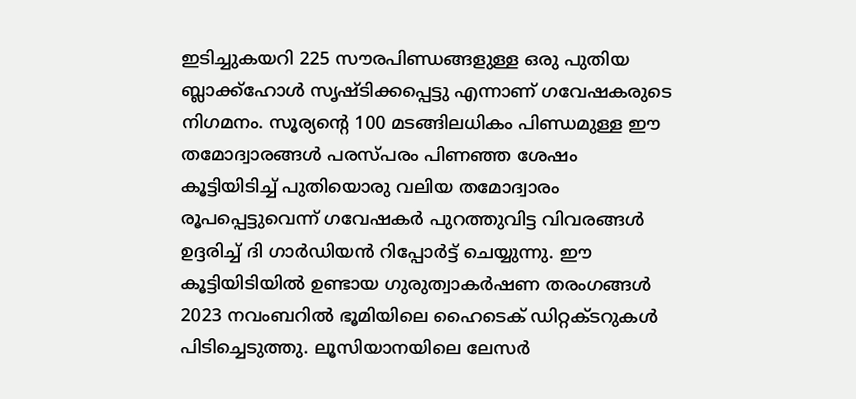ഇടിച്ചുകയറി 225 സൗരപിണ്ഡങ്ങളുള്ള ഒരു പുതിയ ബ്ലാക്ക്‌ഹോള്‍ സൃഷ്‍ടിക്കപ്പെട്ടു എന്നാണ് ഗവേഷകരുടെ നിഗമനം. സൂര്യന്‍റെ 100 മടങ്ങിലധികം പിണ്ഡമുള്ള ഈ തമോദ്വാരങ്ങള്‍ പരസ്‍പരം പിണഞ്ഞ ശേഷം കൂട്ടിയിടിച്ച് പുതിയൊരു വലിയ തമോദ്വാരം രൂപപ്പെട്ടുവെന്ന് ഗവേഷകര്‍ പുറത്തുവിട്ട വിവരങ്ങള്‍ ഉദ്ദരിച്ച് ദി ഗാർഡിയൻ റിപ്പോർട്ട് ചെയ്യുന്നു. ഈ കൂട്ടിയിടിയിൽ ഉണ്ടായ ഗുരുത്വാകർഷണ തരംഗങ്ങൾ 2023 നവംബറിൽ ഭൂമിയിലെ ഹൈടെക് ഡിറ്റക്‌ടറുകള്‍ പിടിച്ചെടുത്തു. ലൂസിയാനയിലെ ലേസർ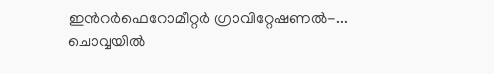ഇന്‍റർഫെറോമീറ്റർ ഗ്രാവിറ്റേഷണൽ-...
ചൊവ്വയില്‍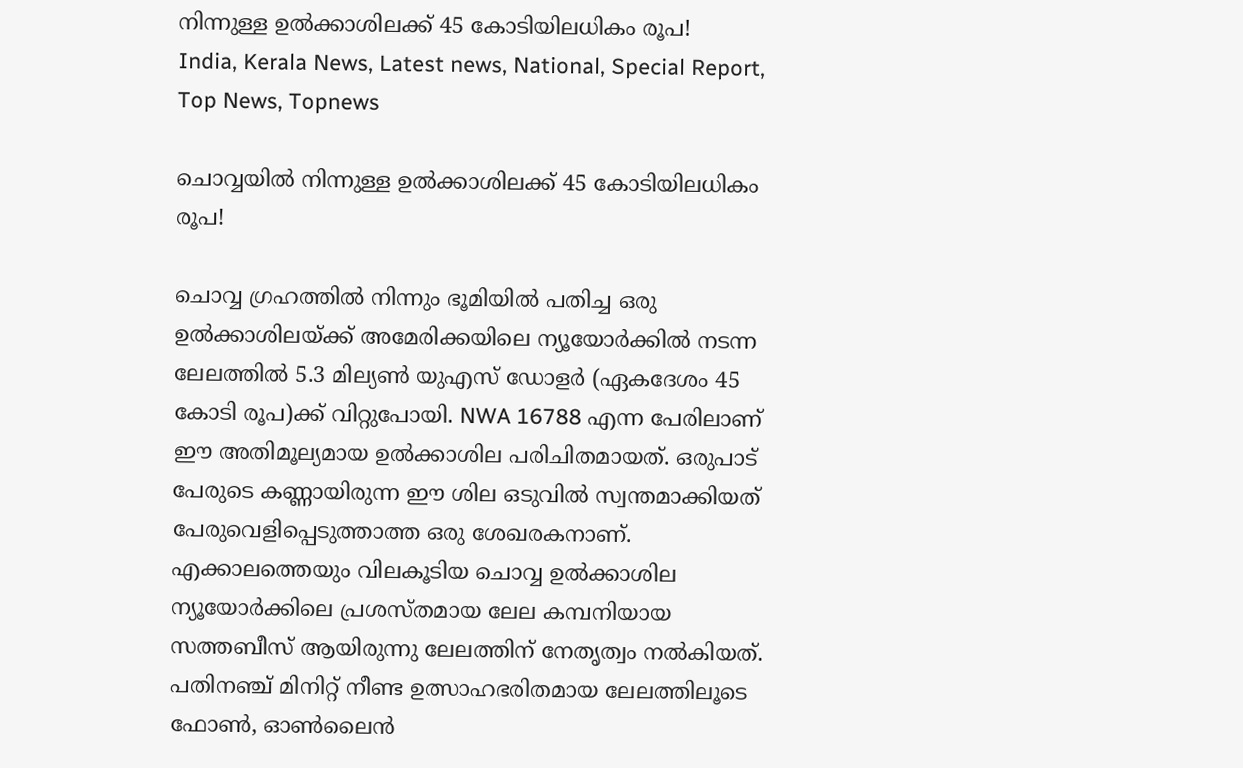നിന്നുള്ള ഉല്‍ക്കാശിലക്ക് 45 കോടിയിലധികം രൂപ!
India, Kerala News, Latest news, National, Special Report, Top News, Topnews

ചൊവ്വയില്‍ നിന്നുള്ള ഉല്‍ക്കാശിലക്ക് 45 കോടിയിലധികം രൂപ!

ചൊവ്വ ഗ്രഹത്തില്‍ നിന്നും ഭൂമിയിൽ പതിച്ച ഒരു ഉല്‍ക്കാശിലയ്ക്ക് അമേരിക്കയിലെ ന്യൂയോര്‍ക്കില്‍ നടന്ന ലേലത്തില്‍ 5.3 മില്യണ്‍ യുഎസ് ഡോളര്‍ (ഏകദേശം 45 കോടി രൂപ)ക്ക് വിറ്റുപോയി. NWA 16788 എന്ന പേരിലാണ് ഈ അതിമൂല്യമായ ഉല്‍ക്കാശില പരിചിതമായത്. ഒരുപാട് പേരുടെ കണ്ണായിരുന്ന ഈ ശില ഒടുവില്‍ സ്വന്തമാക്കിയത് പേരുവെളിപ്പെടുത്താത്ത ഒരു ശേഖരകനാണ്. എക്കാലത്തെയും വിലകൂടിയ ചൊവ്വ ഉല്‍ക്കാശില ന്യൂയോര്‍ക്കിലെ പ്രശസ്തമായ ലേല കമ്പനിയായ സത്തബീസ് ആയിരുന്നു ലേലത്തിന് നേതൃത്വം നല്‍കിയത്. പതിനഞ്ച് മിനിറ്റ് നീണ്ട ഉത്സാഹഭരിതമായ ലേലത്തിലൂടെ ഫോൺ, ഓൺലൈൻ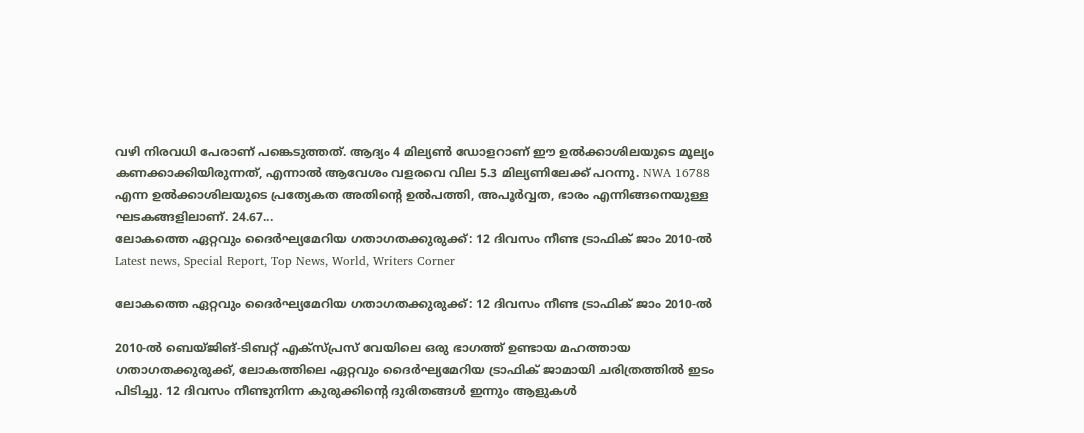വഴി നിരവധി പേരാണ് പങ്കെടുത്തത്. ആദ്യം 4 മില്യണ്‍ ഡോളറാണ് ഈ ഉല്‍ക്കാശിലയുടെ മൂല്യം കണക്കാക്കിയിരുന്നത്, എന്നാല്‍ ആവേശം വളരവെ വില 5.3 മില്യണിലേക്ക് പറന്നു. NWA 16788 എന്ന ഉല്‍ക്കാശിലയുടെ പ്രത്യേകത അതിന്റെ ഉല്‍പത്തി, അപൂര്‍വ്വത, ഭാരം എന്നിങ്ങനെയുള്ള ഘടകങ്ങളിലാണ്. 24.67...
ലോകത്തെ ഏറ്റവും ദൈർഘ്യമേറിയ ഗതാഗതക്കുരുക്ക്: 12 ദിവസം നീണ്ട ട്രാഫിക് ജാം 2010-ൽ
Latest news, Special Report, Top News, World, Writers Corner

ലോകത്തെ ഏറ്റവും ദൈർഘ്യമേറിയ ഗതാഗതക്കുരുക്ക്: 12 ദിവസം നീണ്ട ട്രാഫിക് ജാം 2010-ൽ

2010-ൽ ബെയ്ജിങ്-ടിബറ്റ് എക്‌സ്പ്രസ് വേയിലെ ഒരു ഭാഗത്ത് ഉണ്ടായ മഹത്തായ ഗതാഗതക്കുരുക്ക്, ലോകത്തിലെ ഏറ്റവും ദൈർഘ്യമേറിയ ട്രാഫിക് ജാമായി ചരിത്രത്തിൽ ഇടം പിടിച്ചു. 12 ദിവസം നീണ്ടുനിന്ന കുരുക്കിന്റെ ദുരിതങ്ങൾ ഇന്നും ആളുകൾ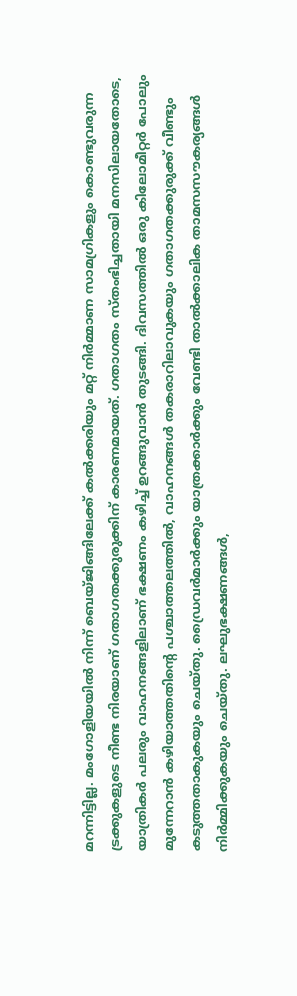മറന്നിട്ടില്ല. മംഗോളിയയിൽ നിന്ന് ബെയ്ജിങ്ങിലേക്ക് കൽക്കരിയും മറ്റ് നിർമ്മാണ സാമഗ്രികളും കൊണ്ടുവരുന്ന ട്രക്കുകളുടെ നീണ്ട നിരയാണ് ഗതാഗതക്കുരുക്കിന് കാരണമായത്. ഗതാഗതം സ്തംഭിച്ചതായി മനസിലായതോടെ, യാത്രികർ പലരും വാഹനങ്ങളിലാണ് ഭക്ഷണം കഴിച്ച് ഉറങ്ങുവാൻ തുടങ്ങി. ദിവസത്തിൽ ഒരു കിലോമീറ്റർ പോലും മുന്നേറാൻ കഴിയാത്തതിന്റെ പശ്ചാത്തലത്തിൽ, വാഹനങ്ങൾ തകരാറിലാവുകയും ഗതാഗതക്കുരുക്ക് വീണ്ടും കടുത്തതാകുകയും ചെയ്തു. ഡ്രൈവർമാർക്കും യാത്രക്കാർക്കും വേണ്ടി താൽക്കാലിക താമസസൗകര്യങ്ങൾ നിർമ്മിക്കുകയും ചെയ്തു. ലഘുഭക്ഷണങ്ങൾ,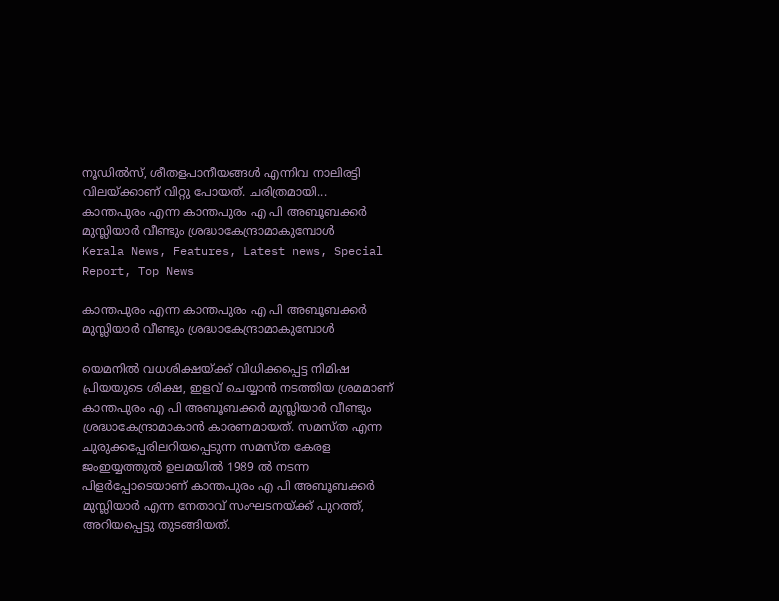നൂഡിൽസ്, ശീതളപാനീയങ്ങൾ എന്നിവ നാലിരട്ടി വിലയ്ക്കാണ് വിറ്റു പോയത്. ചരിത്രമായി...
കാന്തപുരം എന്ന കാന്തപുരം എ പി അബൂബക്കർ മുസ്ലിയാർ വീണ്ടും ശ്രദ്ധാകേന്ദ്രാമാകുമ്പോൾ
Kerala News, Features, Latest news, Special Report, Top News

കാന്തപുരം എന്ന കാന്തപുരം എ പി അബൂബക്കർ മുസ്ലിയാർ വീണ്ടും ശ്രദ്ധാകേന്ദ്രാമാകുമ്പോൾ

യെമനിൽ വധശിക്ഷയ്ക്ക് വിധിക്കപ്പെട്ട നിമിഷ പ്രിയയുടെ ശിക്ഷ, ഇളവ് ചെയ്യാൻ നടത്തിയ ശ്രമമാണ് കാന്തപുരം എ പി അബൂബക്കർ മുസ്ലിയാർ വീണ്ടും ശ്രദ്ധാകേന്ദ്രാമാകാൻ കാരണമായത്. സമസ്ത എന്ന ചുരുക്കപ്പേരിലറിയപ്പെടുന്ന സമസ്ത കേരള ജംഇയ്യത്തുൽ ഉലമയിൽ 1989 ൽ നടന്ന പിളർപ്പോടെയാണ് കാന്തപുരം എ പി അബൂബക്കർ മുസ്ലിയാർ എന്ന നേതാവ് സംഘടനയ്ക്ക് പുറത്ത്, അറിയപ്പെട്ടു തുടങ്ങിയത്.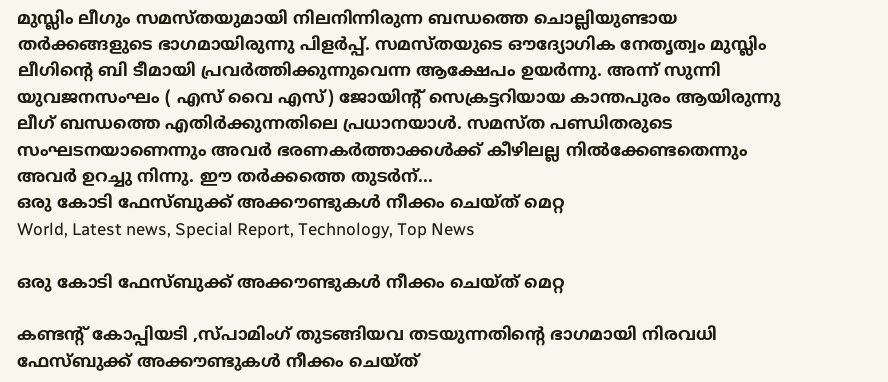മുസ്ലിം ലീഗും സമസ്തയുമായി നിലനിന്നിരുന്ന ബന്ധത്തെ ചൊല്ലിയുണ്ടായ തർക്കങ്ങളുടെ ഭാഗമായിരുന്നു പിളർപ്പ്. സമസ്തയുടെ ഔദ്യോഗിക നേതൃത്വം മുസ്ലിം ലീഗിന്റെ ബി ടീമായി പ്രവർത്തിക്കുന്നുവെന്ന ആക്ഷേപം ഉയർന്നു. അന്ന് സുന്നി യുവജനസംഘം ( എസ് വൈ എസ്) ജോയിന്റ് സെക്രട്ടറിയായ കാന്തപുരം ആയിരുന്നു ലീഗ് ബന്ധത്തെ എതിർക്കുന്നതിലെ പ്രധാനയാൾ. സമസ്ത പണ്ഡിതരുടെ സംഘടനയാണെന്നും അവർ ഭരണകർത്താക്കൾക്ക് കീഴിലല്ല നിൽക്കേണ്ടതെന്നും അവർ ഉറച്ചു നിന്നു. ഈ തർക്കത്തെ തുടർന്...
ഒരു കോടി ഫേസ്‌ബുക്ക് അക്കൗണ്ടുകൾ നീക്കം ചെയ്ത് മെറ്റ
World, Latest news, Special Report, Technology, Top News

ഒരു കോടി ഫേസ്‌ബുക്ക് അക്കൗണ്ടുകൾ നീക്കം ചെയ്ത് മെറ്റ

കണ്ടന്റ് കോപ്പിയടി ,സ്പാമിംഗ് തുടങ്ങിയവ തടയുന്നതിന്റെ ഭാഗമായി നിരവധി ഫേസ്‌ബുക്ക് അക്കൗണ്ടുകൾ നീക്കം ചെയ്ത്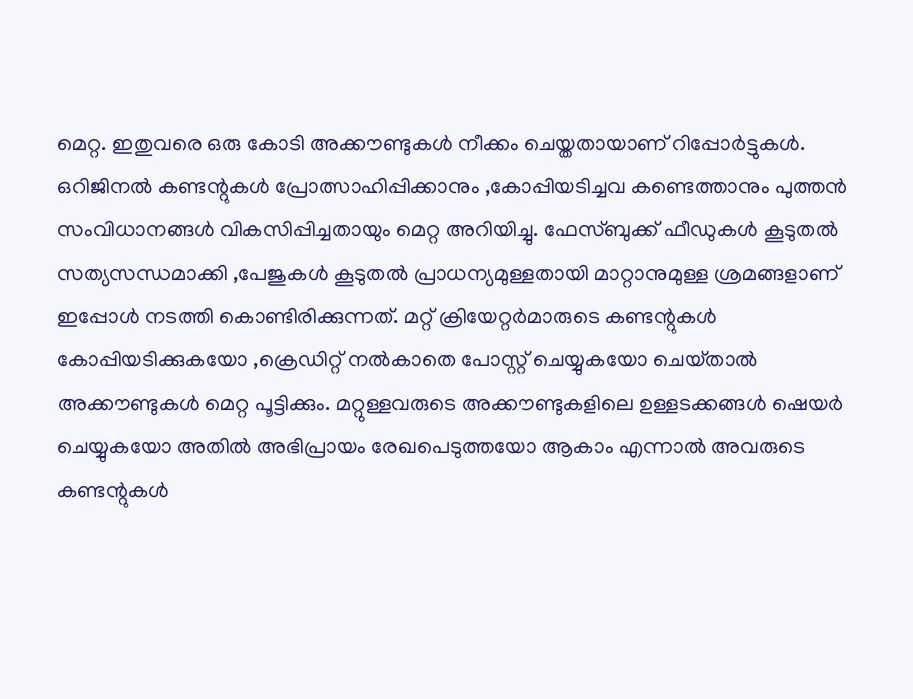മെറ്റ. ഇതുവരെ ഒരു കോടി അക്കൗണ്ടുകൾ നീക്കം ചെയ്തതായാണ് റിപ്പോർട്ടുകൾ. ഒറിജിനൽ കണ്ടന്റുകൾ പ്രോത്സാഹിപ്പിക്കാനും ,കോപ്പിയടിച്ചവ കണ്ടെത്താനും പുത്തൻ സംവിധാനങ്ങൾ വികസിപ്പിച്ചതായും മെറ്റ അറിയിച്ചു. ഫേസ്‌ബുക്ക് ഫീഡുകൾ കൂടുതൽ സത്യസന്ധമാക്കി ,പേജുകൾ കൂടുതൽ പ്രാധന്യമുള്ളതായി മാറ്റാനുമുള്ള ശ്രമങ്ങളാണ് ഇപ്പോൾ നടത്തി കൊണ്ടിരിക്കുന്നത്. മറ്റ് ക്രിയേറ്റർമാരുടെ കണ്ടന്റുകൾ കോപ്പിയടിക്കുകയോ ,ക്രെഡിറ്റ് നൽകാതെ പോസ്റ്റ് ചെയ്യുകയോ ചെയ്‌താൽ അക്കൗണ്ടുകൾ മെറ്റ പൂട്ടിക്കും. മറ്റുള്ളവരുടെ അക്കൗണ്ടുകളിലെ ഉള്ളടക്കങ്ങൾ ഷെയർ ചെയ്യുകയോ അതിൽ അഭിപ്രായം രേഖപെടുത്തയോ ആകാം എന്നാൽ അവരുടെ കണ്ടന്റുകൾ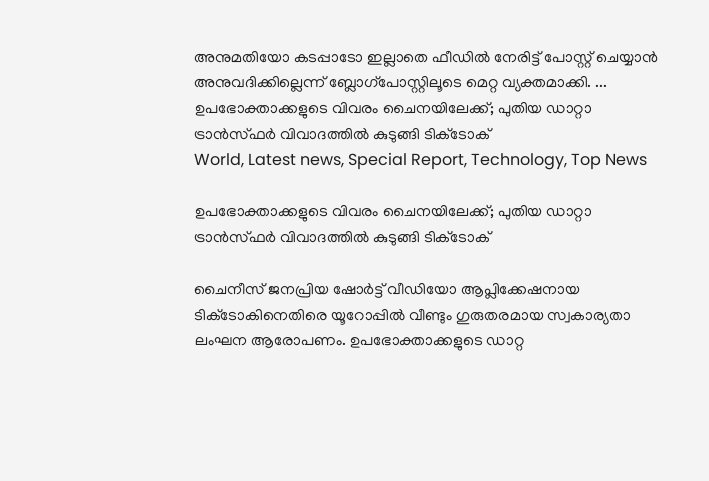അനുമതിയോ കടപ്പാടോ ഇല്ലാതെ ഫീഡില്‍ നേരിട്ട് പോസ്റ്റ് ചെയ്യാൻ അനുവദിക്കില്ലെന്ന് ബ്ലോഗ്പോസ്റ്റിലൂടെ മെറ്റ വ്യക്തമാക്കി. ...
ഉപഭോക്താക്കളുടെ വിവരം ചൈനയിലേക്ക്; പുതിയ ഡാറ്റാ ട്രാൻസ്‍ഫർ വിവാദത്തിൽ കുടുങ്ങി ടിക്‌ടോക്
World, Latest news, Special Report, Technology, Top News

ഉപഭോക്താക്കളുടെ വിവരം ചൈനയിലേക്ക്; പുതിയ ഡാറ്റാ ട്രാൻസ്‍ഫർ വിവാദത്തിൽ കുടുങ്ങി ടിക്‌ടോക്

ചൈനീസ് ജനപ്രിയ ഷോർട്ട് വീഡിയോ ആപ്ലിക്കേഷനായ ടിക്‌ടോകിനെതിരെ യൂറോപ്പിൽ വീണ്ടും ഗുരുതരമായ സ്വകാര്യതാ ലംഘന ആരോപണം. ഉപഭോക്താക്കളുടെ ഡാറ്റ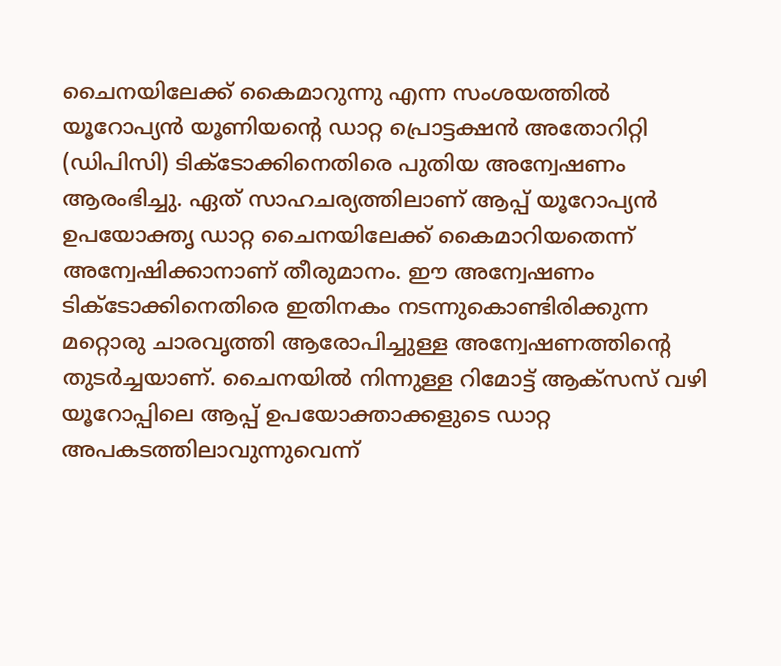ചൈനയിലേക്ക് കൈമാറുന്നു എന്ന സംശയത്തില്‍ യൂറോപ്യൻ യൂണിയന്‍റെ ഡാറ്റ പ്രൊട്ടക്ഷൻ അതോറിറ്റി (ഡിപിസി) ടിക്‌ടോക്കിനെതിരെ പുതിയ അന്വേഷണം ആരംഭിച്ചു. ഏത് സാഹചര്യത്തിലാണ് ആപ്പ് യൂറോപ്യൻ ഉപയോക്തൃ ഡാറ്റ ചൈനയിലേക്ക് കൈമാറിയതെന്ന് അന്വേഷിക്കാനാണ് തീരുമാനം. ഈ അന്വേഷണം ടിക്‌ടോക്കിനെതിരെ ഇതിനകം നടന്നുകൊണ്ടിരിക്കുന്ന മറ്റൊരു ചാരവൃത്തി ആരോപിച്ചുള്ള അന്വേഷണത്തിന്‍റെ തുടര്‍ച്ചയാണ്. ചൈനയില്‍ നിന്നുള്ള റിമോട്ട് ആക്‌സസ് വഴി യൂറോപ്പിലെ ആപ്പ് ഉപയോക്താക്കളുടെ ഡാറ്റ അപകടത്തിലാവുന്നുവെന്ന്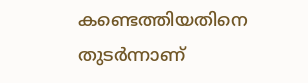കണ്ടെത്തിയതിനെ തുടർന്നാണ്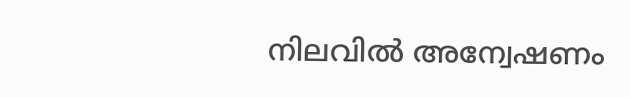നിലവിൽ അന്വേഷണം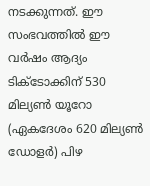നടക്കുന്നത്. ഈ സംഭവത്തിൽ ഈ വർഷം ആദ്യം ടിക്‌ടോക്കിന് 530 മില്യൺ യൂറോ (ഏകദേശം 620 മില്യൺ ഡോളർ) പിഴ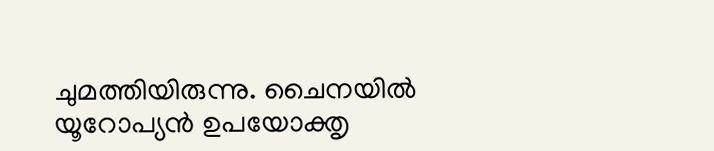ചുമത്തിയിരുന്നു. ചൈനയിൽ യൂറോപ്യൻ ഉപയോക്തൃ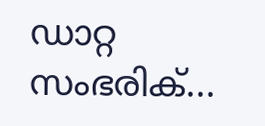ഡാറ്റ സംഭരിക്...